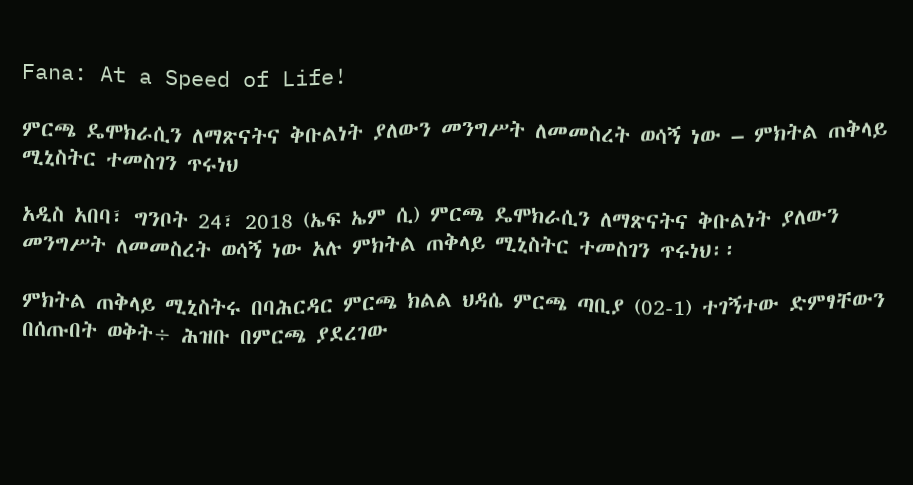Fana: At a Speed of Life!

ምርጫ ዴሞክራሲን ለማጽናትና ቅቡልነት ያለውን መንግሥት ለመመስረት ወሳኝ ነው – ምክትል ጠቅላይ ሚኒስትር ተመስገን ጥሩነህ

አዲስ አበባ፣ ግንቦት 24፣ 2018 (ኤፍ ኤም ሲ) ምርጫ ዴሞክራሲን ለማጽናትና ቅቡልነት ያለውን መንግሥት ለመመስረት ወሳኝ ነው አሉ ምክትል ጠቅላይ ሚኒስትር ተመስገን ጥሩነህ፡፡

ምክትል ጠቅላይ ሚኒስትሩ በባሕርዳር ምርጫ ክልል ህዳሴ ምርጫ ጣቢያ (02-1) ተገኝተው ድምፃቸውን በሰጡበት ወቅት÷ ሕዝቡ በምርጫ ያደረገው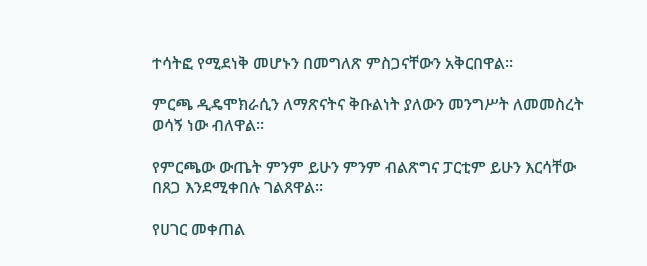ተሳትፎ የሚደነቅ መሆኑን በመግለጽ ምስጋናቸውን አቅርበዋል፡፡

ምርጫ ዲዴሞክራሲን ለማጽናትና ቅቡልነት ያለውን መንግሥት ለመመስረት ወሳኝ ነው ብለዋል፡፡

የምርጫው ውጤት ምንም ይሁን ምንም ብልጽግና ፓርቲም ይሁን እርሳቸው በጸጋ እንደሚቀበሉ ገልጸዋል።

የሀገር መቀጠል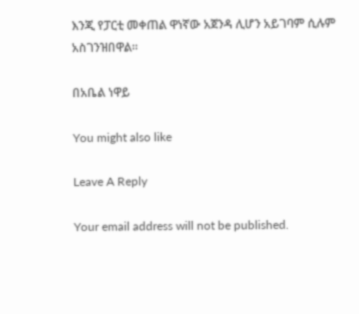እንጂ የፓርቲ መቀጠል ዋነኛው አጀንዳ ሊሆን አይገባም ሲሉም አስገንዝበዋል፡፡

በአቤል ነዋይ

You might also like

Leave A Reply

Your email address will not be published.